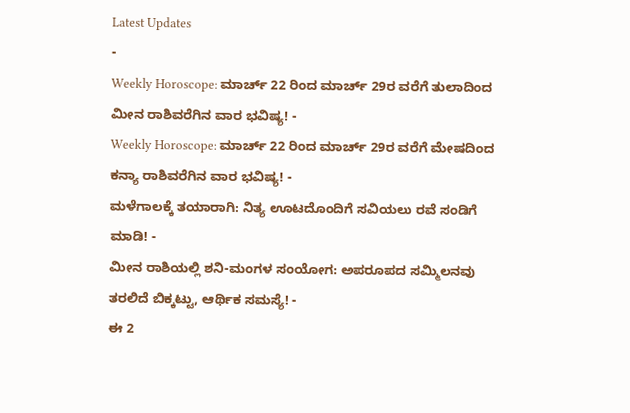Latest Updates
-
Weekly Horoscope: ಮಾರ್ಚ್ 22 ರಿಂದ ಮಾರ್ಚ್ 29ರ ವರೆಗೆ ತುಲಾದಿಂದ ಮೀನ ರಾಶಿವರೆಗಿನ ವಾರ ಭವಿಷ್ಯ! -
Weekly Horoscope: ಮಾರ್ಚ್ 22 ರಿಂದ ಮಾರ್ಚ್ 29ರ ವರೆಗೆ ಮೇಷದಿಂದ ಕನ್ಯಾ ರಾಶಿವರೆಗಿನ ವಾರ ಭವಿಷ್ಯ! -
ಮಳೆಗಾಲಕ್ಕೆ ತಯಾರಾಗಿ: ನಿತ್ಯ ಊಟದೊಂದಿಗೆ ಸವಿಯಲು ರವೆ ಸಂಡಿಗೆ ಮಾಡಿ! -
ಮೀನ ರಾಶಿಯಲ್ಲಿ ಶನಿ-ಮಂಗಳ ಸಂಯೋಗ: ಅಪರೂಪದ ಸಮ್ಮಿಲನವು ತರಲಿದೆ ಬಿಕ್ಕಟ್ಟು, ಆರ್ಥಿಕ ಸಮಸ್ಯೆ! -
ಈ 2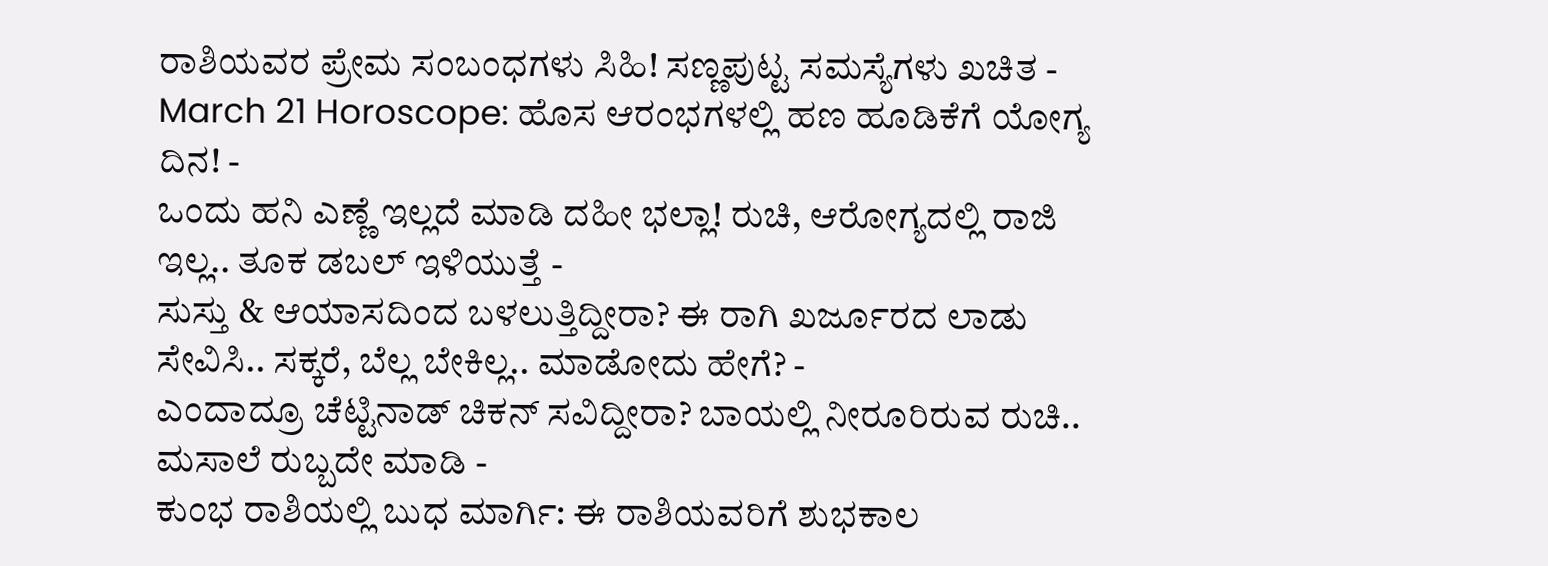ರಾಶಿಯವರ ಪ್ರೇಮ ಸಂಬಂಧಗಳು ಸಿಹಿ! ಸಣ್ಣಪುಟ್ಟ ಸಮಸ್ಯೆಗಳು ಖಚಿತ -
March 21 Horoscope: ಹೊಸ ಆರಂಭಗಳಲ್ಲಿ ಹಣ ಹೂಡಿಕೆಗೆ ಯೋಗ್ಯ ದಿನ! -
ಒಂದು ಹನಿ ಎಣ್ಣೆ ಇಲ್ಲದೆ ಮಾಡಿ ದಹೀ ಭಲ್ಲಾ! ರುಚಿ, ಆರೋಗ್ಯದಲ್ಲಿ ರಾಜಿ ಇಲ್ಲ.. ತೂಕ ಡಬಲ್ ಇಳಿಯುತ್ತೆ -
ಸುಸ್ತು & ಆಯಾಸದಿಂದ ಬಳಲುತ್ತಿದ್ದೀರಾ? ಈ ರಾಗಿ ಖರ್ಜೂರದ ಲಾಡು ಸೇವಿಸಿ.. ಸಕ್ಕರೆ, ಬೆಲ್ಲ ಬೇಕಿಲ್ಲ.. ಮಾಡೋದು ಹೇಗೆ? -
ಎಂದಾದ್ರೂ ಚೆಟ್ಟಿನಾಡ್ ಚಿಕನ್ ಸವಿದ್ದೀರಾ? ಬಾಯಲ್ಲಿ ನೀರೂರಿರುವ ರುಚಿ.. ಮಸಾಲೆ ರುಬ್ಬದೇ ಮಾಡಿ -
ಕುಂಭ ರಾಶಿಯಲ್ಲಿ ಬುಧ ಮಾರ್ಗಿ: ಈ ರಾಶಿಯವರಿಗೆ ಶುಭಕಾಲ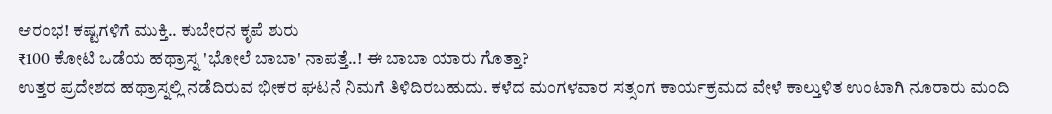ಆರಂಭ! ಕಷ್ಟಗಳಿಗೆ ಮುಕ್ತಿ.. ಕುಬೇರನ ಕೃಪೆ ಶುರು
₹100 ಕೋಟಿ ಒಡೆಯ ಹಥ್ರಾಸ್ನ 'ಭೋಲೆ ಬಾಬಾ' ನಾಪತ್ತೆ..! ಈ ಬಾಬಾ ಯಾರು ಗೊತ್ತಾ?
ಉತ್ತರ ಪ್ರದೇಶದ ಹಥ್ರಾಸ್ನಲ್ಲಿ ನಡೆದಿರುವ ಭೀಕರ ಘಟನೆ ನಿಮಗೆ ತಿಳಿದಿರಬಹುದು. ಕಳೆದ ಮಂಗಳವಾರ ಸತ್ಸಂಗ ಕಾರ್ಯಕ್ರಮದ ವೇಳೆ ಕಾಲ್ತುಳಿತ ಉಂಟಾಗಿ ನೂರಾರು ಮಂದಿ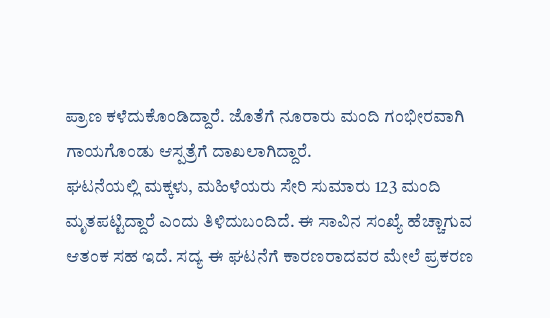ಪ್ರಾಣ ಕಳೆದುಕೊಂಡಿದ್ದಾರೆ. ಜೊತೆಗೆ ನೂರಾರು ಮಂದಿ ಗಂಭೀರವಾಗಿ ಗಾಯಗೊಂಡು ಆಸ್ಪತ್ರೆಗೆ ದಾಖಲಾಗಿದ್ದಾರೆ.
ಘಟನೆಯಲ್ಲಿ ಮಕ್ಕಳು, ಮಹಿಳೆಯರು ಸೇರಿ ಸುಮಾರು 123 ಮಂದಿ ಮೃತಪಟ್ಟಿದ್ದಾರೆ ಎಂದು ತಿಳಿದುಬಂದಿದೆ. ಈ ಸಾವಿನ ಸಂಖ್ಯೆ ಹೆಚ್ಚಾಗುವ ಆತಂಕ ಸಹ ಇದೆ. ಸದ್ಯ ಈ ಘಟನೆಗೆ ಕಾರಣರಾದವರ ಮೇಲೆ ಪ್ರಕರಣ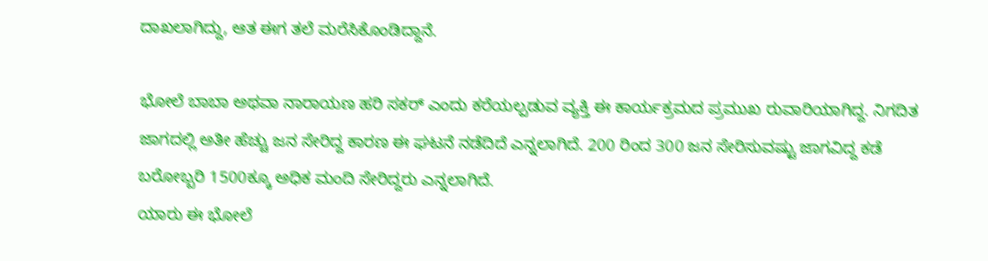ದಾಖಲಾಗಿದ್ದು, ಆತ ಈಗ ತಲೆ ಮರೆಸಿಕೊಂಡಿದ್ದಾನೆ.

ಭೋಲೆ ಬಾಬಾ ಅಥವಾ ನಾರಾಯಣ ಹರಿ ಸಕರ್ ಎಂದು ಕರೆಯಲ್ಪಡುವ ವ್ಯಕ್ತಿ ಈ ಕಾರ್ಯಕ್ರಮದ ಪ್ರಮುಖ ರುವಾರಿಯಾಗಿದ್ದ. ನಿಗದಿತ ಜಾಗದಲ್ಲಿ ಅತೀ ಹೆಚ್ಚು ಜನ ಸೇರಿದ್ದ ಕಾರಣ ಈ ಘಟನೆ ನಡೆದಿದೆ ಎನ್ನಲಾಗಿದೆ. 200 ರಿಂದ 300 ಜನ ಸೇರಿಸುವಷ್ಟು ಜಾಗವಿದ್ದ ಕಡೆ ಬರೋಬ್ಬರಿ 1500ಕ್ಕೂ ಅಧಿಕ ಮಂದಿ ಸೇರಿದ್ದರು ಎನ್ನಲಾಗಿದೆ.
ಯಾರು ಈ ಭೋಲೆ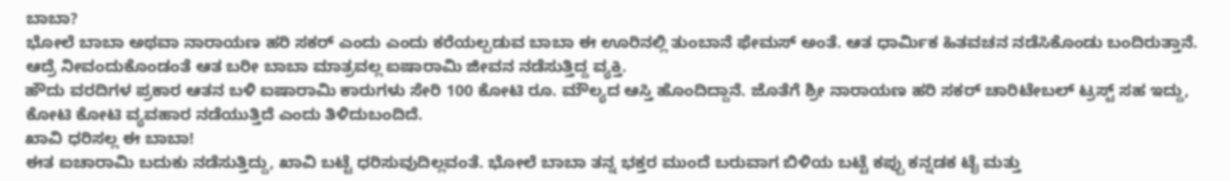ಬಾಬಾ?
ಭೋಲೆ ಬಾಬಾ ಅಥವಾ ನಾರಾಯಣ ಹರಿ ಸಕರ್ ಎಂದು ಎಂದು ಕರೆಯಲ್ಪಡುವ ಬಾಬಾ ಈ ಊರಿನಲ್ಲಿ ತುಂಬಾನೆ ಫೇಮಸ್ ಅಂತೆ. ಆತ ಧಾರ್ಮಿಕ ಹಿತವಚನ ನಡೆಸಿಕೊಂಡು ಬಂದಿರುತ್ತಾನೆ. ಆದ್ರೆ ನೀವಂದುಕೊಂಡಂತೆ ಆತ ಬರೀ ಬಾಬಾ ಮಾತ್ರವಲ್ಲ ಐಷಾರಾಮಿ ಜೀವನ ನಡೆಸುತ್ತಿದ್ದ ವ್ಯಕ್ತಿ.
ಹೌದು ವರದಿಗಳ ಪ್ರಕಾರ ಆತನ ಬಳಿ ಐಷಾರಾಮಿ ಕಾರುಗಳು ಸೇರಿ 100 ಕೋಟಿ ರೂ. ಮೌಲ್ಯದ ಆಸ್ತಿ ಹೊಂದಿದ್ದಾನೆ. ಜೊತೆಗೆ ಶ್ರೀ ನಾರಾಯಣ ಹರಿ ಸಕರ್ ಚಾರಿಟೇಬಲ್ ಟ್ರಸ್ಟ್ ಸಹ ಇದ್ದು, ಕೋಟಿ ಕೋಟಿ ವ್ಯವಹಾರ ನಡೆಯುತ್ತಿದೆ ಎಂದು ತಿಳಿದುಬಂದಿದೆ.
ಖಾವಿ ಧರಿಸಲ್ಲ ಈ ಬಾಬಾ!
ಈತ ಐಚಾರಾಮಿ ಬದುಕು ನಡೆಸುತ್ತಿದ್ದು, ಖಾವಿ ಬಟ್ಟೆ ಧರಿಸುವುದಿಲ್ಲವಂತೆ. ಭೋಲೆ ಬಾಬಾ ತನ್ನ ಭಕ್ತರ ಮುಂದೆ ಬರುವಾಗ ಬಿಳಿಯ ಬಟ್ಟೆ ಕಪ್ಪು ಕನ್ನಡಕ ಟೈ ಮತ್ತು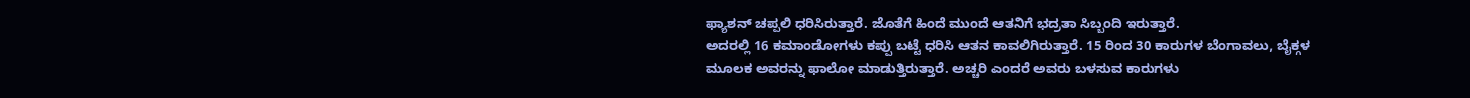ಫ್ಯಾಶನ್ ಚಪ್ಪಲಿ ಧರಿಸಿರುತ್ತಾರೆ. ಜೊತೆಗೆ ಹಿಂದೆ ಮುಂದೆ ಆತನಿಗೆ ಭದ್ರತಾ ಸಿಬ್ಬಂದಿ ಇರುತ್ತಾರೆ.
ಅದರಲ್ಲಿ 16 ಕಮಾಂಡೋಗಳು ಕಪ್ಪು ಬಟ್ಟೆ ಧರಿಸಿ ಆತನ ಕಾವಲಿಗಿರುತ್ತಾರೆ. 15 ರಿಂದ 30 ಕಾರುಗಳ ಬೆಂಗಾವಲು, ಬೈಕ್ಗಳ ಮೂಲಕ ಅವರನ್ನು ಫಾಲೋ ಮಾಡುತ್ತಿರುತ್ತಾರೆ. ಅಚ್ಚರಿ ಎಂದರೆ ಅವರು ಬಳಸುವ ಕಾರುಗಳು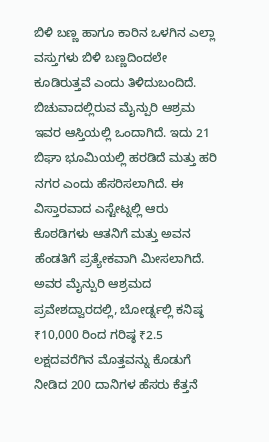ಬಿಳಿ ಬಣ್ಣ ಹಾಗೂ ಕಾರಿನ ಒಳಗಿನ ಎಲ್ಲಾ ವಸ್ತುಗಳು ಬಿಳಿ ಬಣ್ಣದಿಂದಲೇ ಕೂಡಿರುತ್ತವೆ ಎಂದು ತಿಳಿದುಬಂದಿದೆ.
ಬಿಚುವಾದಲ್ಲಿರುವ ಮೈನ್ಪುರಿ ಆಶ್ರಮ ಇವರ ಆಸ್ತಿಯಲ್ಲಿ ಒಂದಾಗಿದೆ. ಇದು 21 ಬಿಘಾ ಭೂಮಿಯಲ್ಲಿ ಹರಡಿದೆ ಮತ್ತು ಹರಿ ನಗರ ಎಂದು ಹೆಸರಿಸಲಾಗಿದೆ. ಈ ವಿಸ್ತಾರವಾದ ಎಸ್ಟೇಟ್ನಲ್ಲಿ ಆರು ಕೊಠಡಿಗಳು ಆತನಿಗೆ ಮತ್ತು ಅವನ ಹೆಂಡತಿಗೆ ಪ್ರತ್ಯೇಕವಾಗಿ ಮೀಸಲಾಗಿದೆ. ಅವರ ಮೈನ್ಪುರಿ ಆಶ್ರಮದ ಪ್ರವೇಶದ್ವಾರದಲ್ಲಿ, ಬೋರ್ಡ್ನಲ್ಲಿ ಕನಿಷ್ಠ ₹10,000 ರಿಂದ ಗರಿಷ್ಠ ₹2.5 ಲಕ್ಷದವರೆಗಿನ ಮೊತ್ತವನ್ನು ಕೊಡುಗೆ ನೀಡಿದ 200 ದಾನಿಗಳ ಹೆಸರು ಕೆತ್ತನೆ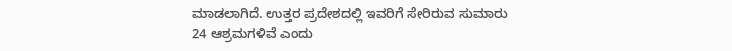ಮಾಡಲಾಗಿದೆ. ಉತ್ತರ ಪ್ರದೇಶದಲ್ಲಿ ಇವರಿಗೆ ಸೇರಿರುವ ಸುಮಾರು 24 ಆಶ್ರಮಗಳಿವೆ ಎಂದು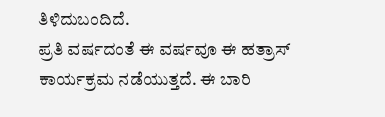ತಿಳಿದುಬಂದಿದೆ.
ಪ್ರತಿ ವರ್ಷದಂತೆ ಈ ವರ್ಷವೂ ಈ ಹತ್ರಾಸ್ ಕಾರ್ಯಕ್ರಮ ನಡೆಯುತ್ತದೆ. ಈ ಬಾರಿ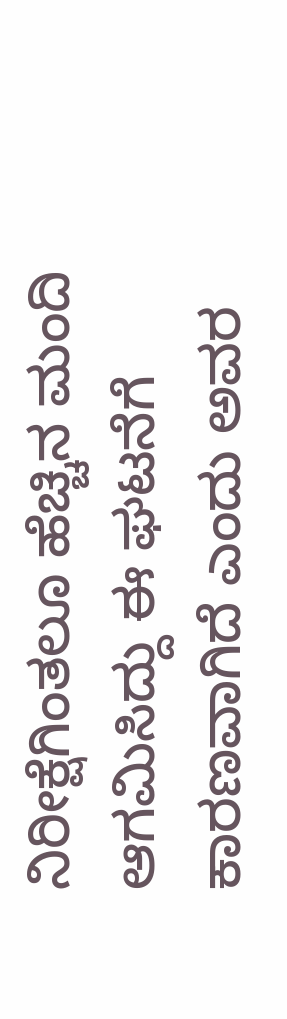ನಿರೀಕ್ಷೆಗಿಂತಲೂ ಹೆಚ್ಚಿನ ಮಂದಿ ಆಗಮಿಸಿದ್ದು ಈ ಘಟನೆಗೆ ಕಾರಣವಾಗಿದೆ ಎಂದು ಅವರ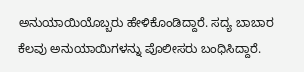ಅನುಯಾಯಿಯೊಬ್ಬರು ಹೇಳಿಕೊಂಡಿದ್ದಾರೆ. ಸದ್ಯ ಬಾಬಾರ ಕೆಲವು ಅನುಯಾಯಿಗಳನ್ನು ಪೊಲೀಸರು ಬಂಧಿಸಿದ್ದಾರೆ.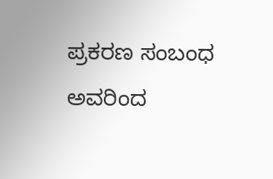ಪ್ರಕರಣ ಸಂಬಂಧ ಅವರಿಂದ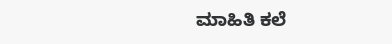ಮಾಹಿತಿ ಕಲೆ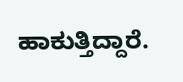ಹಾಕುತ್ತಿದ್ದಾರೆ.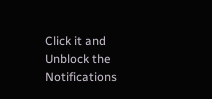Click it and Unblock the Notifications